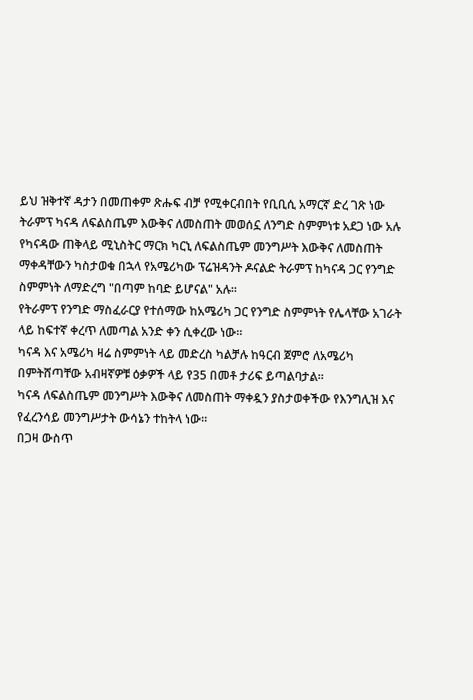ይህ ዝቅተኛ ዳታን በመጠቀም ጽሑፍ ብቻ የሚቀርብበት የቢቢሲ አማርኛ ድረ ገጽ ነው
ትራምፕ ካናዳ ለፍልስጤም እውቅና ለመስጠት መወሰኗ ለንግድ ስምምነቱ አደጋ ነው አሉ
የካናዳው ጠቅላይ ሚኒስትር ማርክ ካርኒ ለፍልስጤም መንግሥት እውቅና ለመስጠት ማቀዳቸውን ካስታወቁ በኋላ የአሜሪካው ፕሬዝዳንት ዶናልድ ትራምፕ ከካናዳ ጋር የንግድ ስምምነት ለማድረግ "በጣም ከባድ ይሆናል" አሉ።
የትራምፕ የንግድ ማስፈራርያ የተሰማው ከአሜሪካ ጋር የንግድ ስምምነት የሌላቸው አገራት ላይ ከፍተኛ ቀረጥ ለመጣል አንድ ቀን ሲቀረው ነው።
ካናዳ እና አሜሪካ ዛሬ ስምምነት ላይ መድረስ ካልቻሉ ከዓርብ ጀምሮ ለአሜሪካ በምትሸጣቸው አብዛኛዎቹ ዕቃዎች ላይ የ35 በመቶ ታሪፍ ይጣልባታል።
ካናዳ ለፍልስጤም መንግሥት እውቅና ለመስጠት ማቀዷን ያስታወቀችው የእንግሊዝ እና የፈረንሳይ መንግሥታት ውሳኔን ተከትላ ነው።
በጋዛ ውስጥ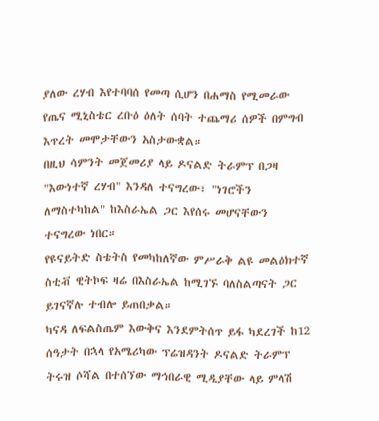ያለው ረሃብ እየተባባሰ የመጣ ሲሆን በሐማስ የሚመራው የጤና ሚኒስቴር ረቡዕ ዕለት ሰባት ተጨማሪ ሰዎች በምግብ እጥረት መሞታቸውን አስታውቋል።
በዚህ ሳምንት መጀመሪያ ላይ ዶናልድ ትራምፕ በጋዛ "እውነተኛ ረሃብ" እንዳለ ተናግረው፣ "ነገሮችን ለማስተካከል" ከእስራኤል ጋር እየሰሩ መሆናቸውን ተናግረው ነበር።
የዩናይትድ ስቴትስ የመካከለኛው ምሥራቅ ልዩ መልዕክተኛ ስቲቭ ዊትኮፍ ዛሬ በእስራኤል ከሚገኙ ባለስልጣናት ጋር ይገናኛሉ ተብሎ ይጠበቃል።
ካናዳ ለፍልስጤም እውቅና እንደምትሰጥ ይፋ ካደረገች ከ12 ሰዓታት በኋላ የአሜሪካው ፕሬዝዳንት ዶናልድ ትራምፕ ትሩዝ ሶሻል በተሰኘው ማኅበራዊ ሚዲያቸው ላይ ምላሽ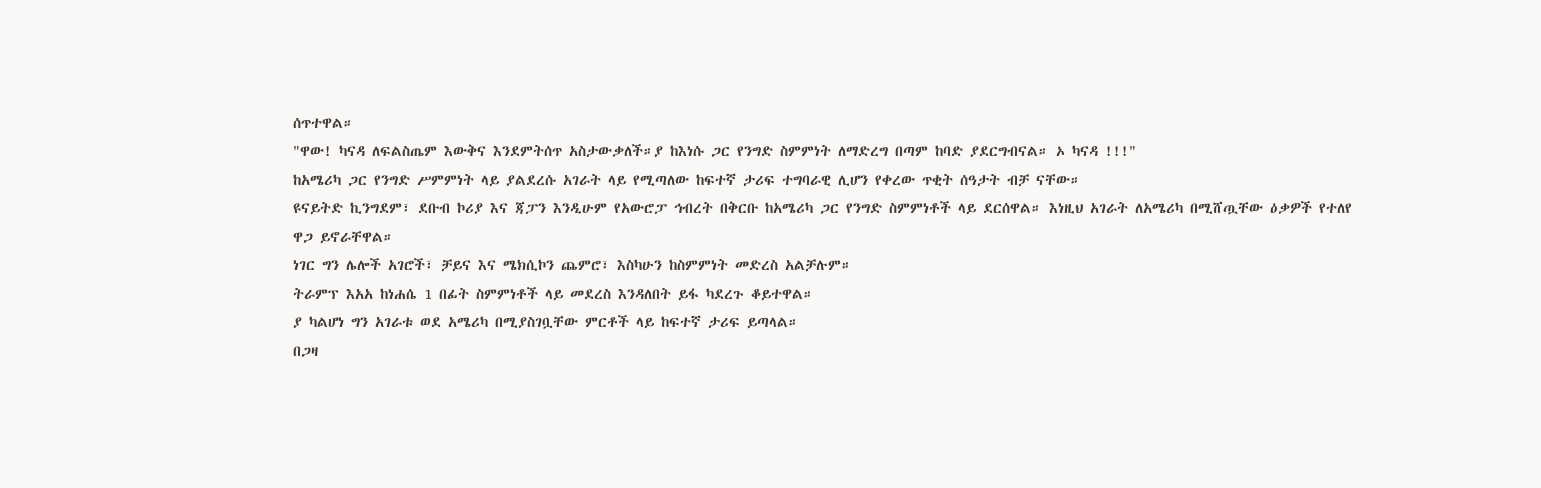ሰጥተዋል።
"ዋው! ካናዳ ለፍልስጤም እውቅና እንደምትሰጥ አስታውቃለች።ያ ከእነሱ ጋር የንግድ ስምምነት ለማድረግ በጣም ከባድ ያደርግብናል። ኦ ካናዳ !!!"
ከአሜሪካ ጋር የንግድ ሥምምነት ላይ ያልደረሱ አገራት ላይ የሚጣለው ከፍተኛ ታሪፍ ተግባራዊ ሊሆን የቀረው ጥቂት ሰዓታት ብቻ ናቸው።
ዩናይትድ ኪንግደም፣ ደቡብ ኮሪያ እና ጃፓን እንዲሁም የአውሮፓ ኅብረት በቅርቡ ከአሜሪካ ጋር የንግድ ስምምነቶች ላይ ደርሰዋል። እነዚህ አገራት ለአሜሪካ በሚሸጧቸው ዕቃዎች የተለየ ዋጋ ይኖራቸዋል።
ነገር ግን ሌሎች አገሮች፣ ቻይና እና ሜክሲኮን ጨምሮ፣ እስካሁን ከስምምነት መድረስ አልቻሉም።
ትራምፕ እአአ ከነሐሴ 1 በፊት ስምምነቶች ላይ መደረስ እንዳለበት ይፋ ካደረጉ ቆይተዋል።
ያ ካልሆነ ግን አገራቱ ወደ አሜሪካ በሚያስገቧቸው ምርቶች ላይ ከፍተኛ ታሪፍ ይጣላል።
በጋዛ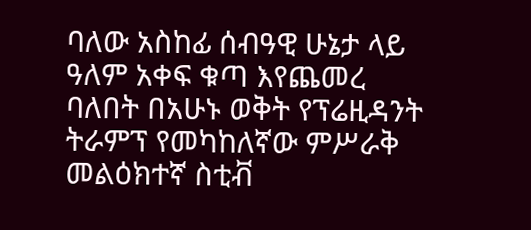ባለው አስከፊ ሰብዓዊ ሁኔታ ላይ ዓለም አቀፍ ቁጣ እየጨመረ ባለበት በአሁኑ ወቅት የፕሬዚዳንት ትራምፕ የመካከለኛው ምሥራቅ መልዕክተኛ ስቲቭ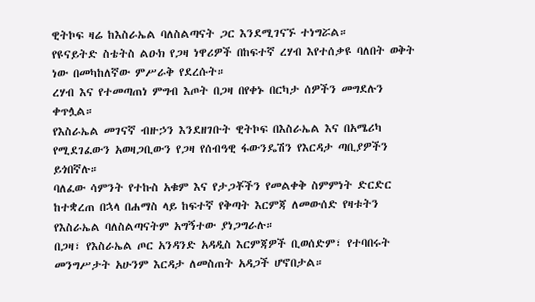ዊትኮፍ ዛሬ ከእስራኤል ባለስልጣናት ጋር እንደሚገናኙ ተነግሯል።
የዩናይትድ ስቴትስ ልዑክ የጋዛ ነዋሪዎች በከፍተኛ ረሃብ እየተሰቃዩ ባለበት ወቅት ነው በመካከለኛው ምሥራቅ የደረሱት።
ረሃብ እና የተመጣጠነ ምግብ እጦት በጋዛ በየቀኑ በርካታ ሰዎችን መግደሉን ቀጥሏል።
የእስራኤል መገናኛ ብዙኃን እንደዘገቡት ዊትኮፍ በእስራኤል እና በአሜሪካ የሚደገፈውን አወዛጋቢውን የጋዛ የሰብዓዊ ፋውንዴሽን የእርዳታ ጣቢያዎችን ይጎበኛሉ።
ባለፈው ሳምንት የተኩስ አቁም እና የታጋቾችን የመልቀቅ ስምምነት ድርድር ከተቋረጠ በኋላ በሐማስ ላይ ከፍተኛ የቅጣት እርምጃ ለመውሰድ የዛቱትን የእስራኤል ባለስልጣናትም አግኝተው ያነጋግራሉ።
በጋዛ፣ የእስራኤል ጦር አንዳንድ አዳዲስ እርምጃዎች ቢወሰድም፣ የተባበሩት መንግሥታት አሁንም እርዳታ ለመስጠት አዳጋች ሆኖበታል።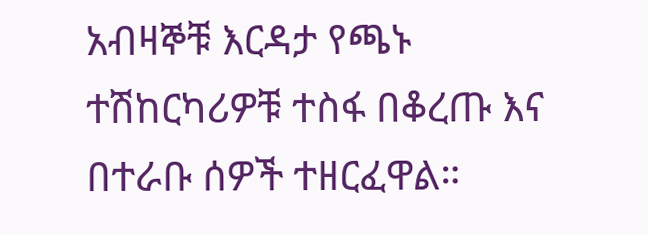አብዛኞቹ እርዳታ የጫኑ ተሽከርካሪዎቹ ተስፋ በቆረጡ እና በተራቡ ሰዎች ተዘርፈዋል።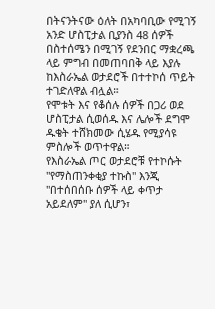በትናንትናው ዕለት በአካባቢው የሚገኝ አንድ ሆስፒታል ቢያንስ 48 ሰዎች በስተሰሜን በሚገኝ የደንበር ማቋረጫ ላይ ምግብ በመጠባበቅ ላይ እያሉ ከእስራኤል ወታደሮች በተተኮሰ ጥይት ተገድለዋል ብሏል።
የሞቱት እና የቆሰሉ ሰዎች በጋሪ ወደ ሆስፒታል ሲወሰዱ እና ሌሎች ደግሞ ዱቄት ተሸክመው ሲሄዱ የሚያሳዩ ምስሎች ወጥተዋል።
የእስራኤል ጦር ወታደሮቹ የተኮሱት "የማስጠንቀቂያ ተኩስ" እንጂ "በተሰበሰቡ ሰዎች ላይ ቀጥታ አይደለም" ያለ ሲሆን፣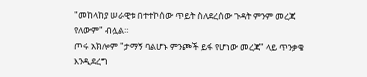"መከላከያ ሠራዊቱ በተተኮሰው ጥይት ስለደረሰው ጉዳት ምንም መረጃ የለውም" ብሏል።
ጦሩ አክሎም "ታማኝ ባልሆኑ ምንጮች ይፋ የሆነው መረጃ" ላይ ጥንቃቄ እንዲደረግ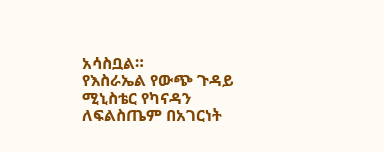አሳስቧል።
የእስራኤል የውጭ ጉዳይ ሚኒስቴር የካናዳን ለፍልስጤም በአገርነት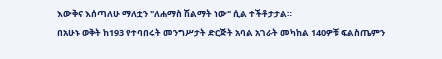እውቅና እሰጣለሁ ማለቷን "ለሐማስ ሽልማት ነው" ሲል ተችቶታታል።
በአሁኑ ወቅት ከ193 የተባበሩት መንግሥታት ድርጅት አባል አገራት መካከል 140ዎቹ ፍልስጤምን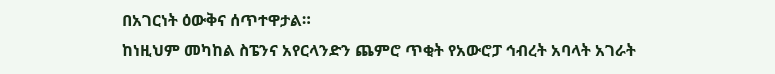በአገርነት ዕውቅና ሰጥተዋታል።
ከነዚህም መካከል ስፔንና አየርላንድን ጨምሮ ጥቂት የአውሮፓ ኅብረት አባላት አገራት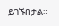ይገኙበታል።